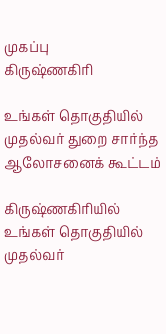முகப்பு
கிருஷ்ணகிரி

உங்கள் தொகுதியில் முதல்வர் துறை சார்ந்த ஆலோசனைக் கூட்டம்

கிருஷ்ணகிரியில் உங்கள் தொகுதியில் முதல்வர்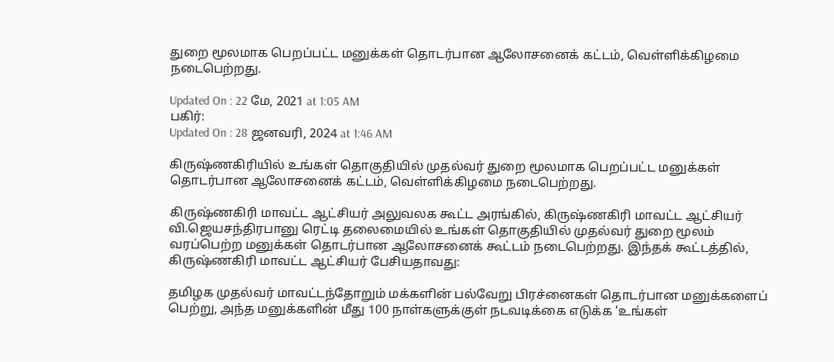துறை மூலமாக பெறப்பட்ட மனுக்கள் தொடர்பான ஆலோசனைக் கட்டம், வெள்ளிக்கிழமை நடைபெற்றது.

Updated On : 22 மே, 2021 at 1:05 AM
பகிர்:
Updated On : 28 ஜனவரி, 2024 at 1:46 AM

கிருஷ்ணகிரியில் உங்கள் தொகுதியில் முதல்வர் துறை மூலமாக பெறப்பட்ட மனுக்கள் தொடர்பான ஆலோசனைக் கட்டம், வெள்ளிக்கிழமை நடைபெற்றது.

கிருஷ்ணகிரி மாவட்ட ஆட்சியர் அலுவலக கூட்ட அரங்கில், கிருஷ்ணகிரி மாவட்ட ஆட்சியர் வி.ஜெயசந்திரபானு ரெட்டி தலைமையில் உங்கள் தொகுதியில் முதல்வர் துறை மூலம் வரப்பெற்ற மனுக்கள் தொடர்பான ஆலோசனைக் கூட்டம் நடைபெற்றது. இந்தக் கூட்டத்தில், கிருஷ்ணகிரி மாவட்ட ஆட்சியர் பேசியதாவது:

தமிழக முதல்வர் மாவட்டந்தோறும் மக்களின் பல்வேறு பிரச்னைகள் தொடர்பான மனுக்களைப் பெற்று, அந்த மனுக்களின் மீது 100 நாள்களுக்குள் நடவடிக்கை எடுக்க ‘உங்கள்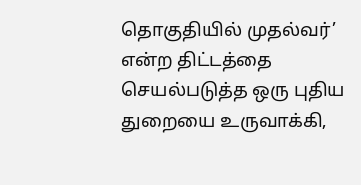தொகுதியில் முதல்வர்’ என்ற திட்டத்தை செயல்படுத்த ஒரு புதிய துறையை உருவாக்கி,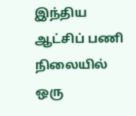இந்திய ஆட்சிப் பணி நிலையில் ஒரு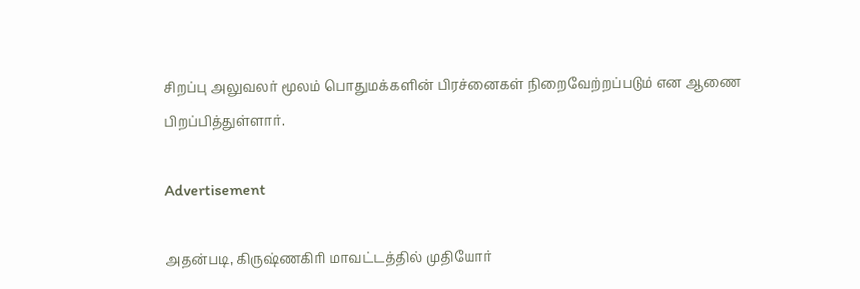சிறப்பு அலுவலர் மூலம் பொதுமக்களின் பிரச்னைகள் நிறைவேற்றப்படும் என ஆணை பிறப்பித்துள்ளார்.

Advertisement

அதன்படி, கிருஷ்ணகிரி மாவட்டத்தில் முதியோர்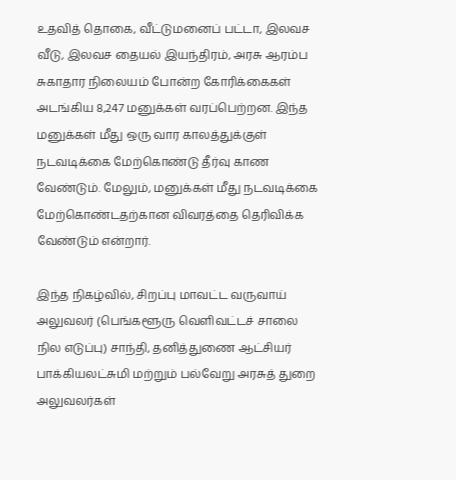உதவித் தொகை, வீட்டுமனைப் பட்டா, இலவச வீடு, இலவச தையல் இயந்திரம், அரசு ஆரம்ப சுகாதார நிலையம் போன்ற கோரிக்கைகள் அடங்கிய 8,247 மனுக்கள் வரப்பெற்றன. இந்த மனுக்கள் மீது ஒரு வார காலத்துக்குள் நடவடிக்கை மேற்கொண்டு தீர்வு காண வேண்டும். மேலும், மனுக்கள் மீது நடவடிக்கை மேற்கொண்டதற்கான விவரத்தை தெரிவிக்க வேண்டும் என்றார்.

இந்த நிகழ்வில், சிறப்பு மாவட்ட வருவாய் அலுவலர் (பெங்களூரு வெளிவட்டச் சாலை நில எடுப்பு) சாந்தி, தனித்துணை ஆட்சியர் பாக்கியலட்சுமி மற்றும் பல்வேறு அரசுத் துறை அலுவலர்கள்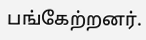பங்கேற்றனர்.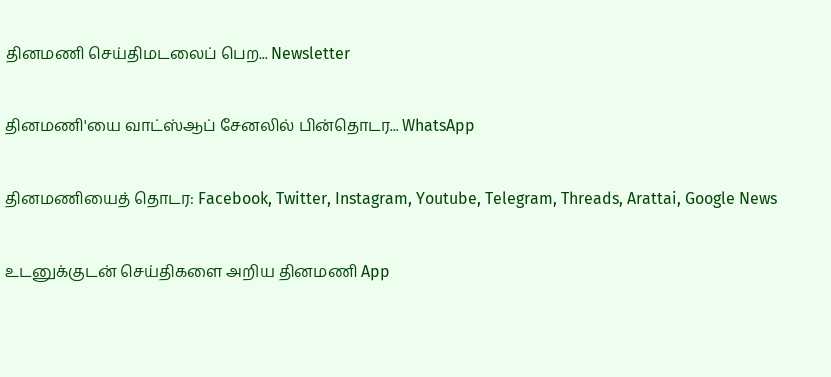தினமணி செய்திமடலைப் பெற... Newsletter

தினமணி'யை வாட்ஸ்ஆப் சேனலில் பின்தொடர... WhatsApp

தினமணியைத் தொடர: Facebook, Twitter, Instagram, Youtube, Telegram, Threads, Arattai, Google News

உடனுக்குடன் செய்திகளை அறிய தினமணி App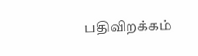பதிவிறக்கம்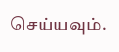செய்யவும்.